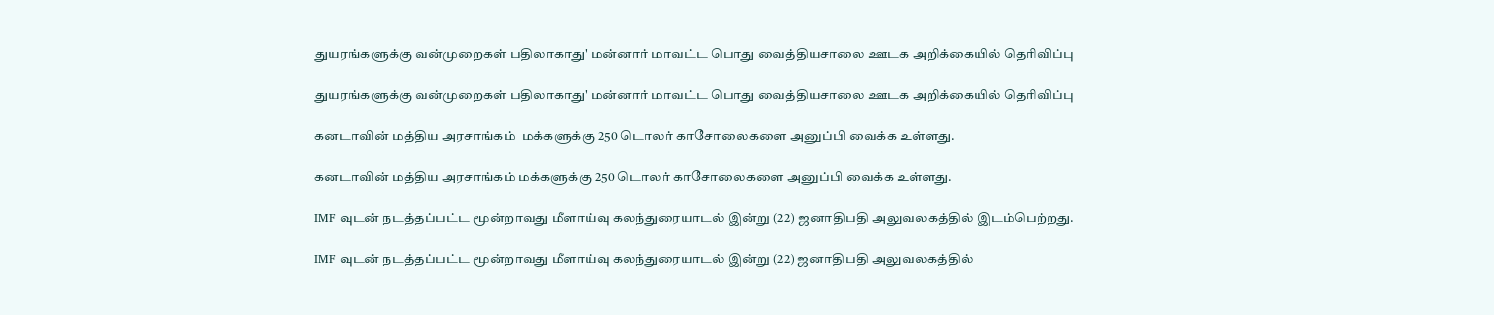துயரங்களுக்கு வன்முறைகள் பதிலாகாது' மன்னார் மாவட்ட பொது வைத்தியசாலை ஊடக அறிக்கையில் தெரிவிப்பு

துயரங்களுக்கு வன்முறைகள் பதிலாகாது' மன்னார் மாவட்ட பொது வைத்தியசாலை ஊடக அறிக்கையில் தெரிவிப்பு

கனடாவின் மத்திய அரசாங்கம்  மக்களுக்கு 250 டொலர் காசோலைகளை அனுப்பி வைக்க உள்ளது.

கனடாவின் மத்திய அரசாங்கம் மக்களுக்கு 250 டொலர் காசோலைகளை அனுப்பி வைக்க உள்ளது.

IMF வுடன் நடத்தப்பட்ட மூன்றாவது மீளாய்வு கலந்துரையாடல் இன்று (22) ஜனாதிபதி அலுவலகத்தில் இடம்பெற்றது.

IMF வுடன் நடத்தப்பட்ட மூன்றாவது மீளாய்வு கலந்துரையாடல் இன்று (22) ஜனாதிபதி அலுவலகத்தில்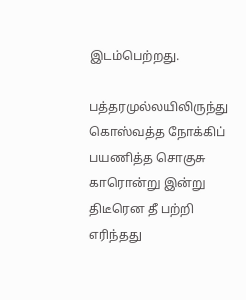இடம்பெற்றது.

பத்தரமுல்லயிலிருந்து கொஸ்வத்த நோக்கிப் பயணித்த சொகுசு காரொன்று இன்று திடீரென தீ பற்றி எரிந்தது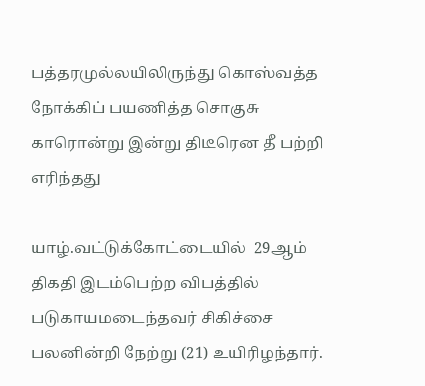பத்தரமுல்லயிலிருந்து கொஸ்வத்த நோக்கிப் பயணித்த சொகுசு காரொன்று இன்று திடீரென தீ பற்றி எரிந்தது

யாழ்.வட்டுக்கோட்டையில்  29ஆம் திகதி இடம்பெற்ற விபத்தில் படுகாயமடைந்தவர் சிகிச்சை பலனின்றி நேற்று (21) உயிரிழந்தார்.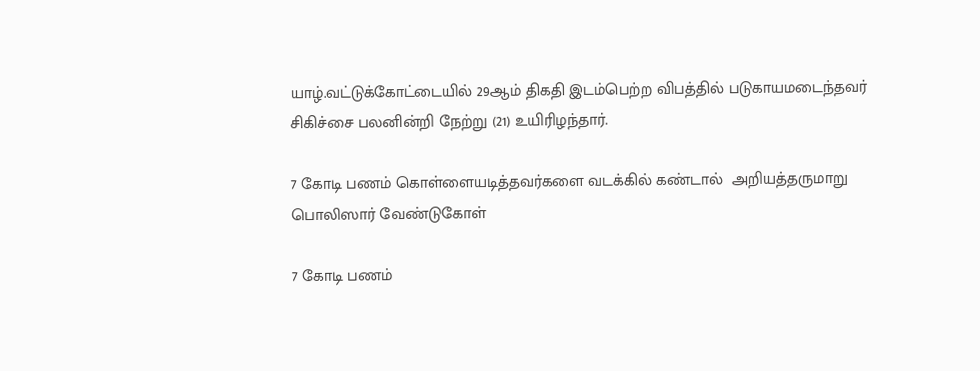யாழ்.வட்டுக்கோட்டையில் 29ஆம் திகதி இடம்பெற்ற விபத்தில் படுகாயமடைந்தவர் சிகிச்சை பலனின்றி நேற்று (21) உயிரிழந்தார்.

7 கோடி பணம் கொள்ளையடித்தவர்களை வடக்கில் கண்டால்  அறியத்தருமாறு பொலிஸார் வேண்டுகோள்

7 கோடி பணம்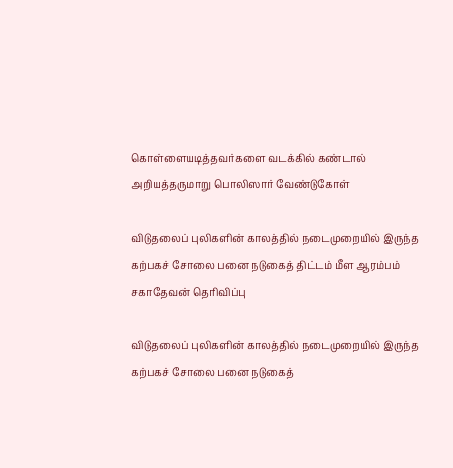கொள்ளையடித்தவர்களை வடக்கில் கண்டால் அறியத்தருமாறு பொலிஸார் வேண்டுகோள்

விடுதலைப் புலிகளின் காலத்தில் நடைமுறையில் இருந்த கற்பகச் சோலை பனை நடுகைத் திட்டம் மீள ஆரம்பம் சகாதேவன் தெரிவிப்பு

விடுதலைப் புலிகளின் காலத்தில் நடைமுறையில் இருந்த கற்பகச் சோலை பனை நடுகைத்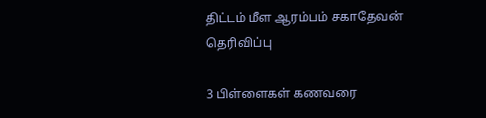திட்டம் மீள ஆரம்பம் சகாதேவன் தெரிவிப்பு

3 பிள்ளைகள் கணவரை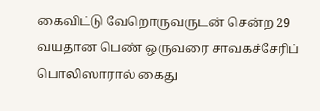கைவிட்டு வேறொருவருடன் சென்ற 29 வயதான பெண் ஒருவரை சாவகச்சேரிப் பொலிஸாரால் கைது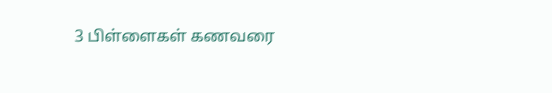3 பிள்ளைகள் கணவரை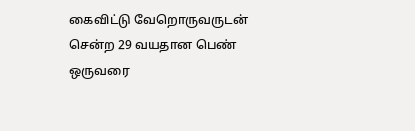கைவிட்டு வேறொருவருடன் சென்ற 29 வயதான பெண் ஒருவரை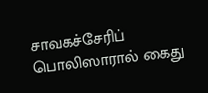சாவகச்சேரிப் பொலிஸாரால் கைது